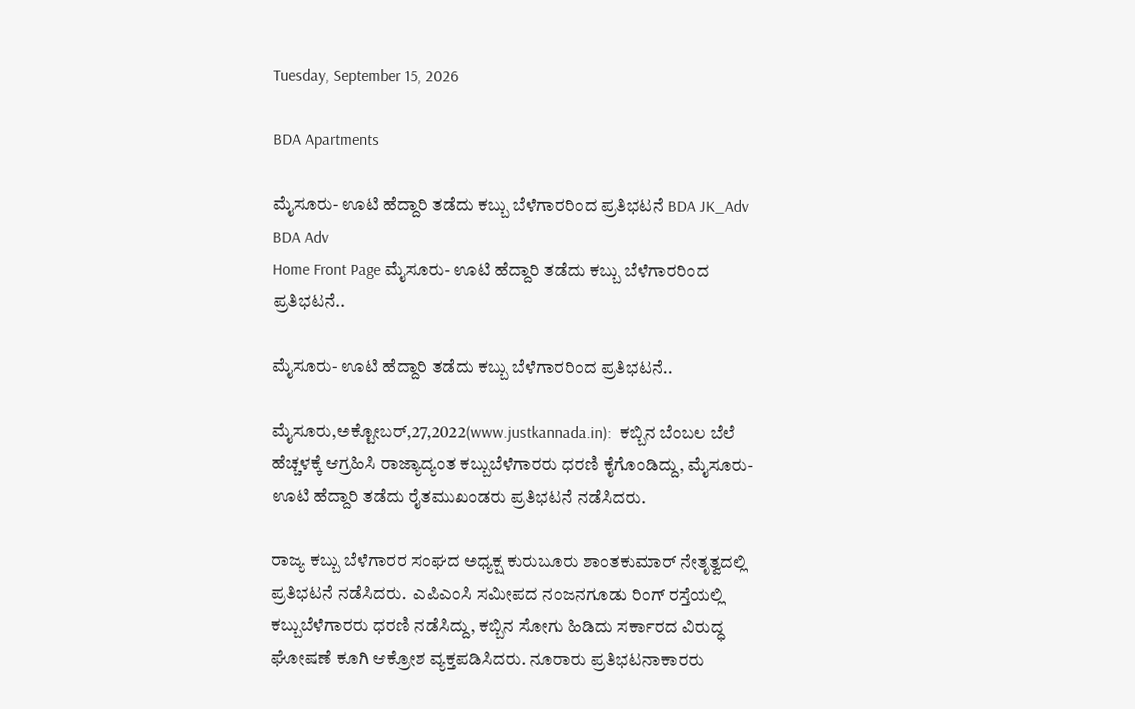Tuesday, September 15, 2026

BDA Apartments

ಮೈಸೂರು- ಊಟಿ ಹೆದ್ದಾರಿ ತಡೆದು ಕಬ್ಬು ಬೆಳೆಗಾರರಿಂದ ಪ್ರತಿಭಟನೆ BDA JK_Adv BDA Adv
Home Front Page ಮೈಸೂರು- ಊಟಿ ಹೆದ್ದಾರಿ ತಡೆದು ಕಬ್ಬು ಬೆಳೆಗಾರರಿಂದ ಪ್ರತಿಭಟನೆ..

ಮೈಸೂರು- ಊಟಿ ಹೆದ್ದಾರಿ ತಡೆದು ಕಬ್ಬು ಬೆಳೆಗಾರರಿಂದ ಪ್ರತಿಭಟನೆ..

ಮೈಸೂರು,ಅಕ್ಟೋಬರ್,27,2022(www.justkannada.in):  ಕಬ್ಬಿನ ಬೆಂಬಲ ಬೆಲೆ ಹೆಚ್ಚಳಕ್ಕೆ ಆಗ್ರಹಿಸಿ ರಾಜ್ಯಾದ್ಯಂತ ಕಬ್ಬುಬೆಳೆಗಾರರು ಧರಣಿ ಕೈಗೊಂಡಿದ್ದು, ಮೈಸೂರು- ಊಟಿ ಹೆದ್ದಾರಿ ತಡೆದು ರೈತಮುಖಂಡರು ಪ್ರತಿಭಟನೆ ನಡೆಸಿದರು.

ರಾಜ್ಯ ಕಬ್ಬು ಬೆಳೆಗಾರರ ಸಂಘದ ಅಧ್ಯಕ್ಷ ಕುರುಬೂರು ಶಾಂತಕುಮಾರ್ ನೇತೃತ್ವದಲ್ಲಿ ಪ್ರತಿಭಟನೆ ನಡೆಸಿದರು.  ಎಪಿಎಂಸಿ ಸಮೀಪದ ನಂಜನಗೂಡು ರಿಂಗ್ ರಸ್ತೆಯಲ್ಲಿ  ಕಬ್ಬುಬೆಳೆಗಾರರು ಧರಣಿ ನಡೆಸಿದ್ದು, ಕಬ್ಬಿನ ಸೋಗು ಹಿಡಿದು ಸರ್ಕಾರದ ವಿರುದ್ಧ ಘೋಷಣೆ ಕೂಗಿ ಆಕ್ರೋಶ ವ್ಯಕ್ತಪಡಿಸಿದರು. ನೂರಾರು ಪ್ರತಿಭಟನಾಕಾರರು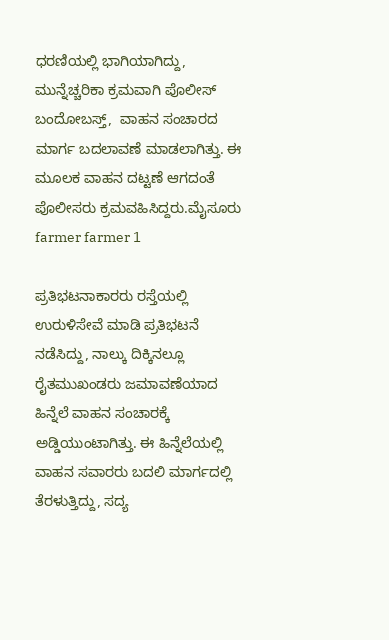ಧರಣಿಯಲ್ಲಿ ಭಾಗಿಯಾಗಿದ್ದು, ಮುನ್ನೆಚ್ಚರಿಕಾ ಕ್ರಮವಾಗಿ ಪೊಲೀಸ್ ಬಂದೋಬಸ್ತ್,  ವಾಹನ ಸಂಚಾರದ ಮಾರ್ಗ ಬದಲಾವಣೆ ಮಾಡಲಾಗಿತ್ತು. ಈ ಮೂಲಕ ವಾಹನ ದಟ್ಟಣೆ ಆಗದಂತೆ ಪೊಲೀಸರು ಕ್ರಮವಹಿಸಿದ್ದರು.ಮೈಸೂರು farmer farmer 1

ಪ್ರತಿಭಟನಾಕಾರರು ರಸ್ತೆಯಲ್ಲಿ ಉರುಳಿಸೇವೆ ಮಾಡಿ ಪ್ರತಿಭಟನೆ ನಡೆಸಿದ್ದು, ನಾಲ್ಕು ದಿಕ್ಕಿನಲ್ಲೂ ರೈತಮುಖಂಡರು ಜಮಾವಣೆಯಾದ ಹಿನ್ನೆಲೆ ವಾಹನ ಸಂಚಾರಕ್ಕೆ ಅಡ್ಡಿಯುಂಟಾಗಿತ್ತು. ಈ ಹಿನ್ನೆಲೆಯಲ್ಲಿ ವಾಹನ ಸವಾರರು ಬದಲಿ ಮಾರ್ಗದಲ್ಲಿ ತೆರಳುತ್ತಿದ್ದು, ಸದ್ಯ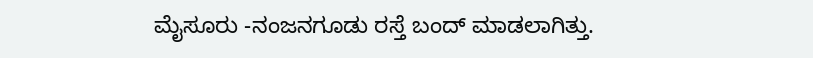ಮೈಸೂರು -ನಂಜನಗೂಡು ರಸ್ತೆ ಬಂದ್ ಮಾಡಲಾಗಿತ್ತು.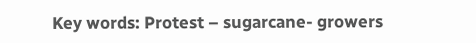Key words: Protest – sugarcane- growers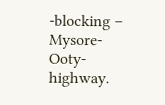-blocking – Mysore-Ooty- highway.